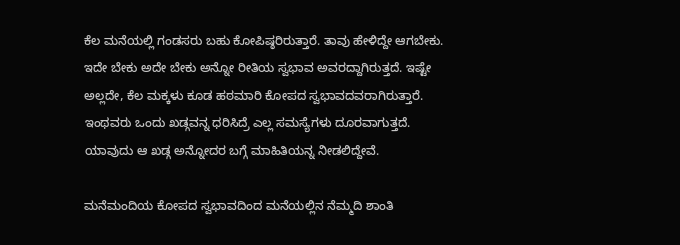ಕೆಲ ಮನೆಯಲ್ಲಿ ಗಂಡಸರು ಬಹು ಕೋಪಿಷ್ಠರಿರುತ್ತಾರೆ. ತಾವು ಹೇಳಿದ್ದೇ ಆಗಬೇಕು. ಇದೇ ಬೇಕು ಅದೇ ಬೇಕು ಅನ್ನೋ ರೀತಿಯ ಸ್ವಭಾವ ಅವರದ್ದಾಗಿರುತ್ತದೆ. ಇಷ್ಟೇ ಅಲ್ಲದೇ, ಕೆಲ ಮಕ್ಕಳು ಕೂಡ ಹಠಮಾರಿ ಕೋಪದ ಸ್ವಭಾವದವರಾಗಿರುತ್ತಾರೆ. ಇಂಥವರು ಒಂದು ಖಡ್ಗವನ್ನ ಧರಿಸಿದ್ರೆ ಎಲ್ಲ ಸಮಸ್ಯೆಗಳು ದೂರವಾಗುತ್ತದೆ. ಯಾವುದು ಆ ಖಡ್ಗ ಅನ್ನೋದರ ಬಗ್ಗೆ ಮಾಹಿತಿಯನ್ನ ನೀಡಲಿದ್ದೇವೆ.

ಮನೆಮಂದಿಯ ಕೋಪದ ಸ್ವಭಾವದಿಂದ ಮನೆಯಲ್ಲಿನ ನೆಮ್ಮದಿ ಶಾಂತಿ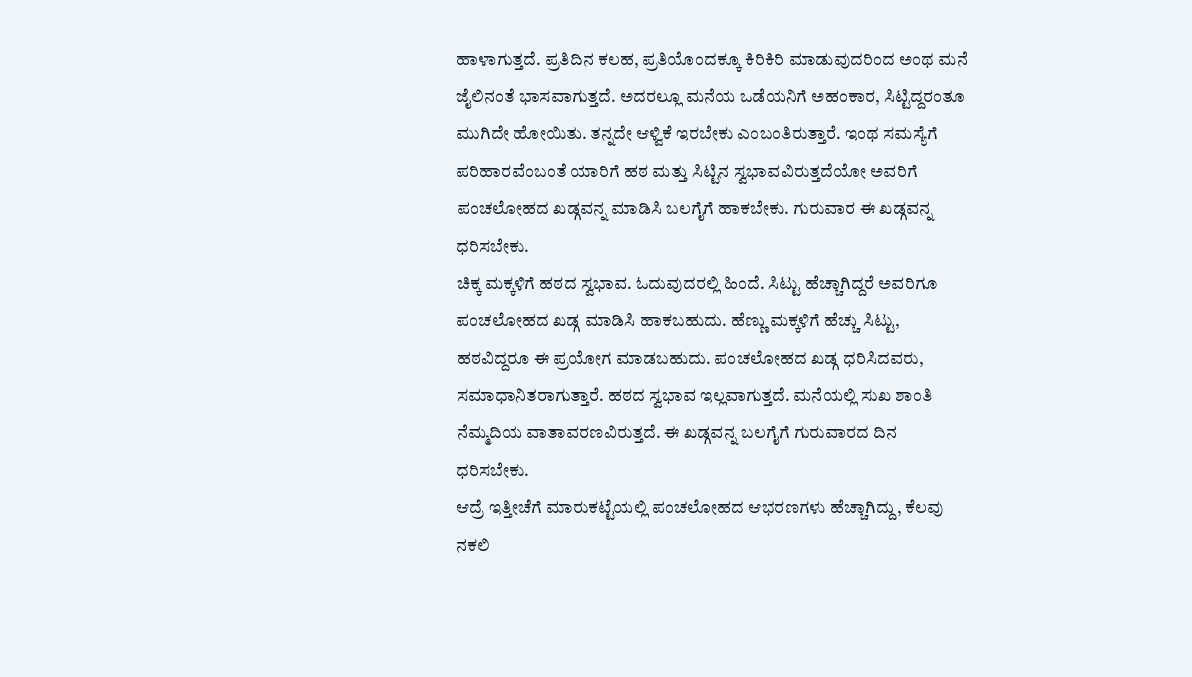ಹಾಳಾಗುತ್ತದೆ. ಪ್ರತಿದಿನ ಕಲಹ, ಪ್ರತಿಯೊಂದಕ್ಕೂ ಕಿರಿಕಿರಿ ಮಾಡುವುದರಿಂದ ಅಂಥ ಮನೆ ಜೈಲಿನಂತೆ ಭಾಸವಾಗುತ್ತದೆ. ಅದರಲ್ಲೂ ಮನೆಯ ಒಡೆಯನಿಗೆ ಅಹಂಕಾರ, ಸಿಟ್ಟಿದ್ದರಂತೂ ಮುಗಿದೇ ಹೋಯಿತು. ತನ್ನದೇ ಆಳ್ವಿಕೆ ಇರಬೇಕು ಎಂಬಂತಿರುತ್ತಾರೆ. ಇಂಥ ಸಮಸ್ಯೆಗೆ ಪರಿಹಾರವೆಂಬಂತೆ ಯಾರಿಗೆ ಹಠ ಮತ್ತು ಸಿಟ್ಟಿನ ಸ್ವಭಾವವಿರುತ್ತದೆಯೋ ಅವರಿಗೆ ಪಂಚಲೋಹದ ಖಡ್ಗವನ್ನ ಮಾಡಿಸಿ ಬಲಗೈಗೆ ಹಾಕಬೇಕು. ಗುರುವಾರ ಈ ಖಡ್ಗವನ್ನ ಧರಿಸಬೇಕು.
ಚಿಕ್ಕ ಮಕ್ಕಳಿಗೆ ಹಠದ ಸ್ವಭಾವ. ಓದುವುದರಲ್ಲಿ ಹಿಂದೆ. ಸಿಟ್ಟು ಹೆಚ್ಚಾಗಿದ್ದರೆ ಅವರಿಗೂ ಪಂಚಲೋಹದ ಖಡ್ಗ ಮಾಡಿಸಿ ಹಾಕಬಹುದು. ಹೆಣ್ಣು ಮಕ್ಕಳಿಗೆ ಹೆಚ್ಚು ಸಿಟ್ಟು, ಹಠವಿದ್ದರೂ ಈ ಪ್ರಯೋಗ ಮಾಡಬಹುದು. ಪಂಚಲೋಹದ ಖಡ್ಗ ಧರಿಸಿದವರು, ಸಮಾಧಾನಿತರಾಗುತ್ತಾರೆ. ಹಠದ ಸ್ವಭಾವ ಇಲ್ಲವಾಗುತ್ತದೆ. ಮನೆಯಲ್ಲಿ ಸುಖ ಶಾಂತಿ ನೆಮ್ಮದಿಯ ವಾತಾವರಣವಿರುತ್ತದೆ. ಈ ಖಡ್ಗವನ್ನ ಬಲಗೈಗೆ ಗುರುವಾರದ ದಿನ ಧರಿಸಬೇಕು.
ಆದ್ರೆ ಇತ್ತೀಚೆಗೆ ಮಾರುಕಟ್ಟೆಯಲ್ಲಿ ಪಂಚಲೋಹದ ಆಭರಣಗಳು ಹೆಚ್ಚಾಗಿದ್ದು, ಕೆಲವು ನಕಲಿ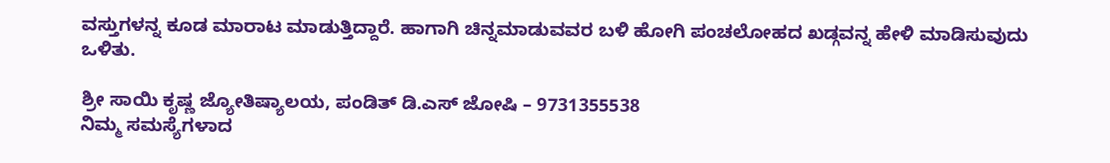ವಸ್ತುಗಳನ್ನ ಕೂಡ ಮಾರಾಟ ಮಾಡುತ್ತಿದ್ದಾರೆ. ಹಾಗಾಗಿ ಚಿನ್ನಮಾಡುವವರ ಬಳಿ ಹೋಗಿ ಪಂಚಲೋಹದ ಖಡ್ಗವನ್ನ ಹೇಳಿ ಮಾಡಿಸುವುದು ಒಳಿತು.

ಶ್ರೀ ಸಾಯಿ ಕೃಷ್ಣ ಜ್ಯೋತಿಷ್ಯಾಲಯ, ಪಂಡಿತ್ ಡಿ.ಎಸ್ ಜೋಷಿ – 9731355538
ನಿಮ್ಮ ಸಮಸ್ಯೆಗಳಾದ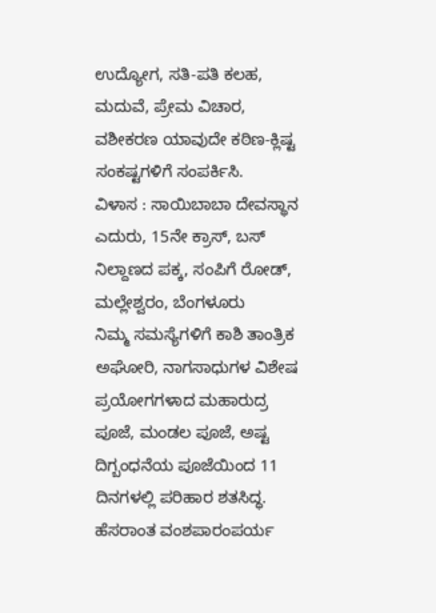ಉದ್ಯೋಗ, ಸತಿ-ಪತಿ ಕಲಹ, ಮದುವೆ, ಪ್ರೇಮ ವಿಚಾರ, ವಶೀಕರಣ ಯಾವುದೇ ಕಠಿಣ-ಕ್ಲಿಷ್ಟ ಸಂಕಷ್ಟಗಳಿಗೆ ಸಂಪರ್ಕಿಸಿ.
ವಿಳಾಸ : ಸಾಯಿಬಾಬಾ ದೇವಸ್ಥಾನ ಎದುರು, 15ನೇ ಕ್ರಾಸ್, ಬಸ್ ನಿಲ್ದಾಣದ ಪಕ್ಕ, ಸಂಪಿಗೆ ರೋಡ್, ಮಲ್ಲೇಶ್ವರಂ, ಬೆಂಗಳೂರು
ನಿಮ್ಮ ಸಮಸ್ಯೆಗಳಿಗೆ ಕಾಶಿ ತಾಂತ್ರಿಕ ಅಘೋರಿ, ನಾಗಸಾಧುಗಳ ವಿಶೇಷ ಪ್ರಯೋಗಗಳಾದ ಮಹಾರುದ್ರ ಪೂಜೆ, ಮಂಡಲ ಪೂಜೆ, ಅಷ್ಟ ದಿಗ್ಬಂಧನೆಯ ಪೂಜೆಯಿಂದ 11 ದಿನಗಳಲ್ಲಿ ಪರಿಹಾರ ಶತಸಿದ್ಧ.
ಹೆಸರಾಂತ ವಂಶಪಾರಂಪರ್ಯ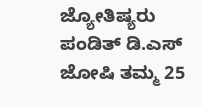ಜ್ಯೋತಿಷ್ಯರು ಪಂಡಿತ್ ಡಿ.ಎಸ್ ಜೋಷಿ ತಮ್ಮ 25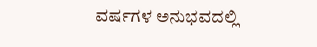ವರ್ಷಗಳ ಅನುಭವದಲ್ಲಿ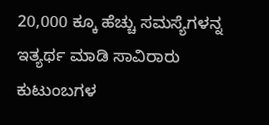20,000 ಕ್ಕೂ ಹೆಚ್ಚು ಸಮಸ್ಯೆಗಳನ್ನ ಇತ್ಯರ್ಥ ಮಾಡಿ ಸಾವಿರಾರು ಕುಟುಂಬಗಳ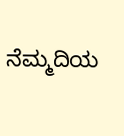ನೆಮ್ಮದಿಯ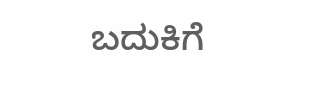ಬದುಕಿಗೆ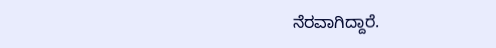ನೆರವಾಗಿದ್ದಾರೆ.